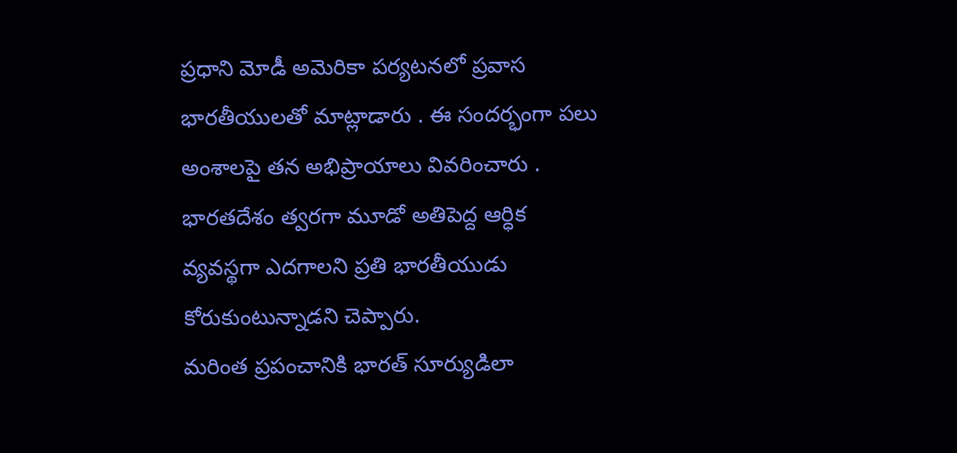ప్రధాని మోడీ అమెరికా పర్యటనలో ప్రవాస భారతీయులతో మాట్లాడారు . ఈ సందర్భంగా పలు అంశాలపై తన అభిప్రాయాలు వివరించారు . భారతదేశం త్వరగా మూడో అతిపెద్ద ఆర్ధిక వ్యవస్థగా ఎదగాలని ప్రతి భారతీయుడు కోరుకుంటున్నాడని చెప్పారు.
మరింత ప్రపంచానికి భారత్ సూర్యుడిలా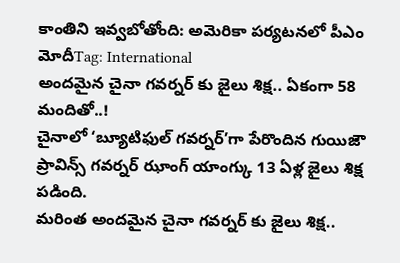కాంతిని ఇవ్వబోతోంది: అమెరికా పర్యటనలో పీఎం మోదీTag: International
అందమైన చైనా గవర్నర్ కు జైలు శిక్ష.. ఏకంగా 58 మందితో..!
చైనాలో ‘బ్యూటిఫుల్ గవర్నర్’గా పేరొందిన గుయిజౌ ప్రావిన్స్ గవర్నర్ ఝాంగ్ యాంగ్కు 13 ఏళ్ల జైలు శిక్ష పడింది.
మరింత అందమైన చైనా గవర్నర్ కు జైలు శిక్ష..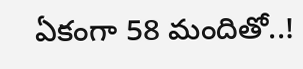ఏకంగా 58 మందితో..!